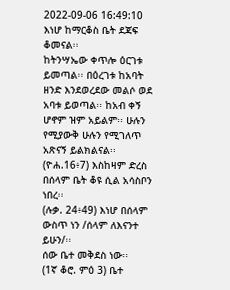2022-09-06 16:49:10
እነሆ ከማርቆስ ቤት ደጃፍ ቆመናል፡፡
ከትንሣኤው ቀጥሎ ዕርገቱ ይመጣል፡፡ በዕረገቱ ከአባት ዘንድ እንደወረደው መልሶ ወደ አባቱ ይወጣል፡፡ ከአብ ቀኝ ሆኖም ዝም አይልም፡፡ ሁሉን የሚያውቅ ሁሉን የሚገለጥ አጽናኝ ይልክልናል፡፡
(ዮሐ.16፥7) እስከዛም ድረስ በሰላም ቤት ቆዩ ሲል አሳስቦን ነበረ፡፡
(ሉቃ. 24፥49) እነሆ በሰላም ውስጥ ነን /ሰላም ለእናንተ ይሁን/፡፡
ሰው ቤተ መቅደስ ነው፡፡
(1ኛ ቆሮ. ምዕ 3) ቤተ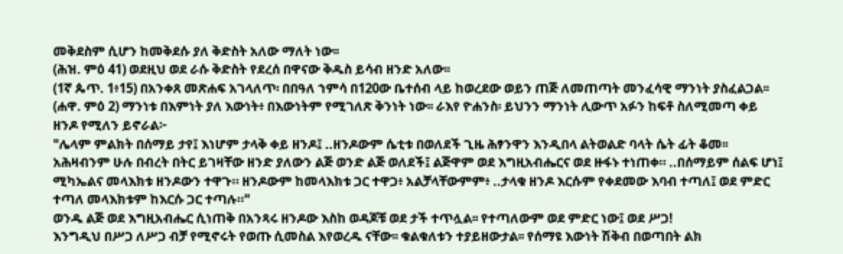መቅደስም ሲሆን ከመቅደሱ ያለ ቅድስት አለው ማለት ነው፡፡
(ሕዝ. ምዕ 41) ወደዚህ ወደ ራሱ ቅድስት የደረሰ በዋናው ቅዱስ ይሳብ ዘንድ አለው፡፡
(1ኛ ጴጥ. 1፥15) በአንቀጸ መጽሐፍ አገላለጥ፡ በበዓለ ኀምሳ በ120ው ቤተሰብ ላይ ከወረደው ወይን ጠጅ ለመጠጣት መንፈሳዊ ማንነት ያስፈልጋል፡፡
(ሐዋ. ምዕ 2) ማንነቱ በእምነት ያለ እውነት፥ በእውነትም የሚገለጽ ቅንነት ነው፡፡ ራእየ ዮሐንስ፡ ይህንን ማንነት ሊውጥ አፉን ከፍቶ ስለሚመጣ ቀይ ዘንዶ የሚለን ይኖራል፦
"ሌላም ምልክት በሰማይ ታየ፤ እነሆም ታላቅ ቀይ ዘንዶ፤ ..ዘንዶውም ሴቲቱ በወለደች ጊዜ ሕፃንዋን እንዲበላ ልትወልድ ባላት ሴት ፊት ቆመ፡፡ አሕዛብንም ሁሉ በብረት በትር ይገዛቸው ዘንድ ያለውን ልጅ ወንድ ልጅ ወለደች፤ ልጅዋም ወደ እግዚአብሔርና ወደ ዙፋኑ ተነጠቀ። ..በሰማይም ሰልፍ ሆነ፤ ሚካኤልና መላእክቱ ዘንዶውን ተዋጉ። ዘንዶውም ከመላእክቱ ጋር ተዋጋ፥ አልቻላቸውምም፥ ..ታላቁ ዘንዶ እርሱም የቀደመው እባብ ተጣለ፤ ወደ ምድር ተጣለ መላእክቱም ከእርሱ ጋር ተጣሉ።"
ወንዱ ልጅ ወደ እግዚአብሔር ሲነጠቅ በአንጻሩ ዘንዶው እስከ ወዳጆቹ ወደ ታች ተጥሏል፡፡ የተጣለውም ወደ ምድር ነው፤ ወደ ሥጋ!
እንግዲህ በሥጋ ለሥጋ ብቻ የሚኖሩት የወጡ ሲመስል እየወረዱ ናቸው፡፡ ቁልቁለቱን ተያይዘውታል፡፡ የሰማዩ እውነት ሽቅብ በወጣበት ልክ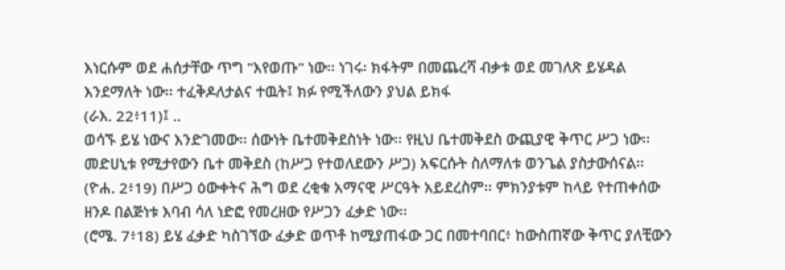እነርሱም ወደ ሐሰታቸው ጥግ "እየወጡ" ነው፡፡ ነገሩ፡ ክፋትም በመጨረሻ ብቃቱ ወደ መገለጽ ይሄዳል እንደማለት ነው፡፡ ተፈቅዶለታልና ተዉት፤ ክፉ የሚችለውን ያህል ይክፋ
(ራእ. 22፥11)፤ ..
ወሳኙ ይሄ ነውና እንድገመው፡፡ ሰውነት ቤተመቅደስነት ነው፡፡ የዚህ ቤተመቅደስ ውጪያዊ ቅጥር ሥጋ ነው፡፡ መድሀኒቱ የሚታየውን ቤተ መቅደስ (ከሥጋ የተወለደውን ሥጋ) አፍርሱት ስለማለቱ ወንጌል ያስታውሰናል፡፡
(ዮሐ. 2፥19) በሥጋ ዕውቀትና ሕግ ወደ ረቂቁ አማናዊ ሥርዓት አይደረስም፡፡ ምክንያቱም ከላይ የተጠቀሰው ዘንዶ በልጅነቱ እባብ ሳለ ነድፎ የመረዘው የሥጋን ፈቃድ ነው፡፡
(ሮሜ. 7፥18) ይሄ ፈቃድ ካስገኘው ፈቃድ ወጥቶ ከሚያጠፋው ጋር በመተባበር፥ ከውስጠኛው ቅጥር ያለቺውን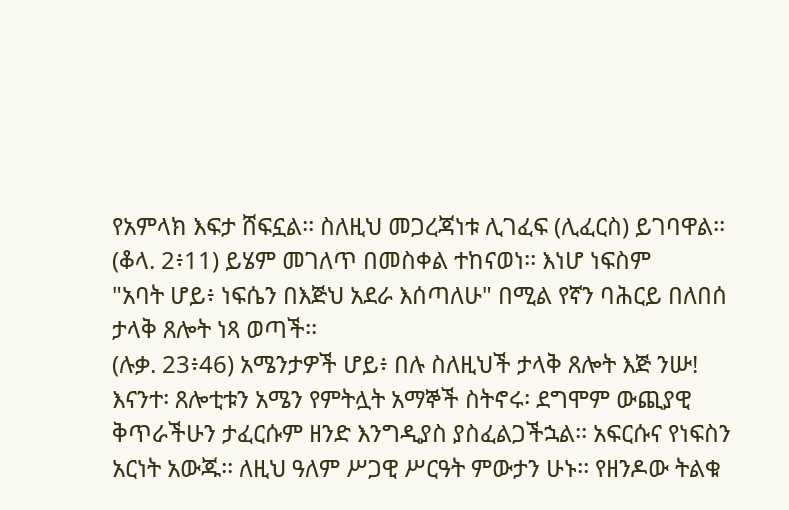የአምላክ እፍታ ሸፍኗል፡፡ ስለዚህ መጋረጃነቱ ሊገፈፍ (ሊፈርስ) ይገባዋል፡፡
(ቆላ. 2፥11) ይሄም መገለጥ በመስቀል ተከናወነ፡፡ እነሆ ነፍስም
"አባት ሆይ፥ ነፍሴን በእጅህ አደራ እሰጣለሁ" በሚል የኛን ባሕርይ በለበሰ ታላቅ ጸሎት ነጻ ወጣች፡፡
(ሉቃ. 23፥46) አሜንታዎች ሆይ፥ በሉ ስለዚህች ታላቅ ጸሎት እጅ ንሡ!
እናንተ፡ ጸሎቲቱን አሜን የምትሏት አማኞች ስትኖሩ፡ ደግሞም ውጪያዊ ቅጥራችሁን ታፈርሱም ዘንድ እንግዲያስ ያስፈልጋችኋል፡፡ አፍርሱና የነፍስን አርነት አውጁ፡፡ ለዚህ ዓለም ሥጋዊ ሥርዓት ምውታን ሁኑ፡፡ የዘንዶው ትልቁ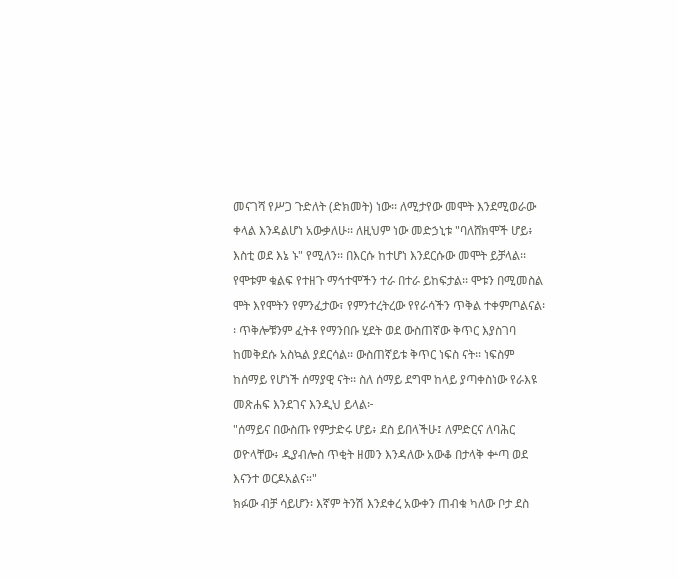መናገሻ የሥጋ ጉድለት (ድክመት) ነው፡፡ ለሚታየው መሞት እንደሚወራው ቀላል እንዳልሆነ አውቃለሁ፡፡ ለዚህም ነው መድኃኒቱ "ባለሸክሞች ሆይ፥ እስቲ ወደ እኔ ኑ" የሚለን፡፡ በእርሱ ከተሆነ እንደርሱው መሞት ይቻላል፡፡ የሞቱም ቁልፍ የተዘጉ ማኅተሞችን ተራ በተራ ይከፍታል፡፡ ሞቱን በሚመስል ሞት እየሞትን የምንፈታው፣ የምንተረትረው የየራሳችን ጥቅል ተቀምጦልናል፡፡ ጥቅሎቹንም ፈትቶ የማንበቡ ሂደት ወደ ውስጠኛው ቅጥር እያስገባ ከመቅደሱ አስኳል ያደርሳል፡፡ ውስጠኛይቱ ቅጥር ነፍስ ናት፡፡ ነፍስም ከሰማይ የሆነች ሰማያዊ ናት፡፡ ስለ ሰማይ ደግሞ ከላይ ያጣቀስነው የራእዩ መጽሐፍ እንደገና እንዲህ ይላል፦
"ሰማይና በውስጡ የምታድሩ ሆይ፥ ደስ ይበላችሁ፤ ለምድርና ለባሕር ወዮላቸው፥ ዲያብሎስ ጥቂት ዘመን እንዳለው አውቆ በታላቅ ቍጣ ወደ እናንተ ወርዶአልና።"
ክፉው ብቻ ሳይሆን፡ እኛም ትንሽ እንደቀረ አውቀን ጠብቁ ካለው ቦታ ደስ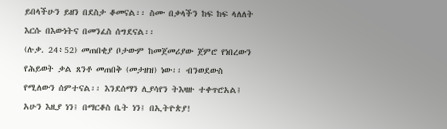ይበላችሁን ይዘን በደስታ ቆመናል፡፡ ስሙ በቃላችን ከፍ ከፍ ላለለት እርሱ በእውነትና በመንፈስ ሰግደናል፡፡
(ሉቃ. 24፥52) መጠበቂያ ቦታውም ከመጀመሪያው ጀምሮ የነበረውን የሕይወት ቃል ጸንቶ መጠበቅ (መታዘዝ) ነው፡፡ ብንወደውስ የሚለውን ሰምተናል፡፡ እንደሰማን ሊያሳየን ትእዛዙ ተቀጥሮአል፤ አሁን እዚያ ነን፤ በማርቆስ ቤት ነን፤ በኢትዮጵያ!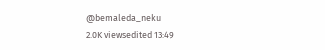@bemaleda_neku
2.0K viewsedited 13:49